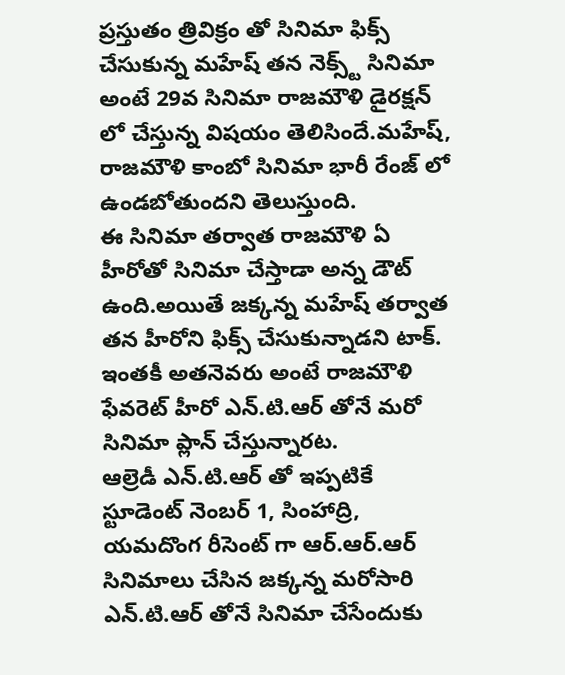ప్రస్తుతం త్రివిక్రం తో సినిమా ఫిక్స్ చేసుకున్న మహేష్ తన నెక్స్ట్ సినిమా అంటే 29వ సినిమా రాజమౌళి డైరక్షన్ లో చేస్తున్న విషయం తెలిసిందే.మహేష్, రాజమౌళి కాంబో సినిమా భారీ రేంజ్ లో ఉండబోతుందని తెలుస్తుంది.
ఈ సినిమా తర్వాత రాజమౌళి ఏ హీరోతో సినిమా చేస్తాడా అన్న డౌట్ ఉంది.అయితే జక్కన్న మహేష్ తర్వాత తన హీరోని ఫిక్స్ చేసుకున్నాడని టాక్.
ఇంతకీ అతనెవరు అంటే రాజమౌళి ఫేవరెట్ హీరో ఎన్.టి.ఆర్ తోనే మరో సినిమా ప్లాన్ చేస్తున్నారట.
ఆల్రెడీ ఎన్.టి.ఆర్ తో ఇప్పటికే స్టూడెంట్ నెంబర్ 1, సింహాద్రి, యమదొంగ రీసెంట్ గా ఆర్.ఆర్.ఆర్ సినిమాలు చేసిన జక్కన్న మరోసారి ఎన్.టి.ఆర్ తోనే సినిమా చేసేందుకు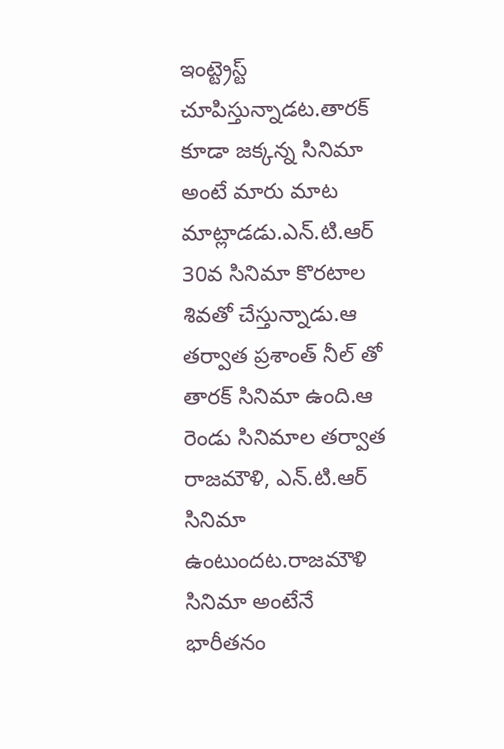ఇంట్ట్రెస్ట్ చూపిస్తున్నాడట.తారక్ కూడా జక్కన్న సినిమా అంటే మారు మాట మాట్లాడడు.ఎన్.టి.ఆర్ 30వ సినిమా కొరటాల శివతో చేస్తున్నాడు.ఆ తర్వాత ప్రశాంత్ నీల్ తో తారక్ సినిమా ఉంది.ఆ రెండు సినిమాల తర్వాత రాజమౌళి, ఎన్.టి.ఆర్ సినిమా ఉంటుందట.రాజమౌళి సినిమా అంటేనే భారీతనం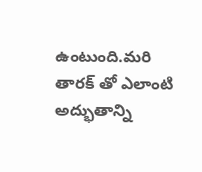ఉంటుంది.మరి తారక్ తో ఎలాంటి అద్భుతాన్ని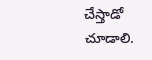చేస్తాడో చూడాలి.